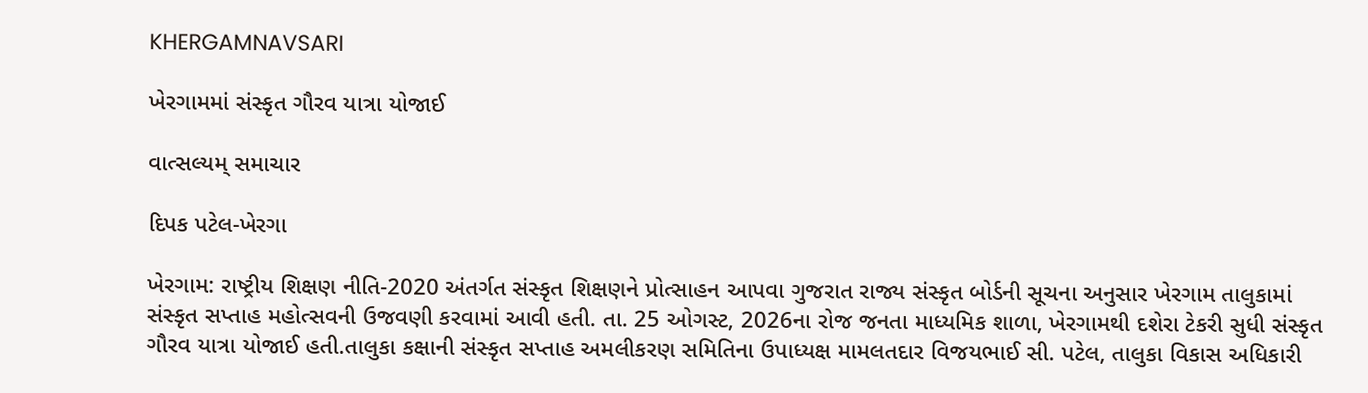KHERGAMNAVSARI

ખેરગામમાં સંસ્કૃત ગૌરવ યાત્રા યોજાઈ

વાત્સલ્યમ્ સમાચાર

દિપક પટેલ-ખેરગા

ખેરગામ: રાષ્ટ્રીય શિક્ષણ નીતિ-2020 અંતર્ગત સંસ્કૃત શિક્ષણને પ્રોત્સાહન આપવા ગુજરાત રાજ્ય સંસ્કૃત બોર્ડની સૂચના અનુસાર ખેરગામ તાલુકામાં સંસ્કૃત સપ્તાહ મહોત્સવની ઉજવણી કરવામાં આવી હતી. તા. 25 ઓગસ્ટ, 2026ના રોજ જનતા માધ્યમિક શાળા, ખેરગામથી દશેરા ટેકરી સુધી સંસ્કૃત ગૌરવ યાત્રા યોજાઈ હતી.તાલુકા કક્ષાની સંસ્કૃત સપ્તાહ અમલીકરણ સમિતિના ઉપાધ્યક્ષ મામલતદાર વિજયભાઈ સી. પટેલ, તાલુકા વિકાસ અધિકારી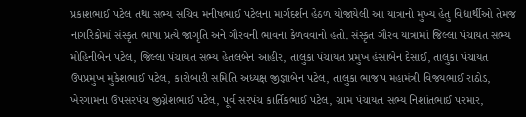પ્રકાશભાઈ પટેલ તથા સભ્ય સચિવ મનીષભાઈ પટેલના માર્ગદર્શન હેઠળ યોજાયેલી આ યાત્રાનો મુખ્ય હેતુ વિદ્યાર્થીઓ તેમજ નાગરિકોમાં સંસ્કૃત ભાષા પ્રત્યે જાગૃતિ અને ગૌરવની ભાવના કેળવવાનો હતો. સંસ્કૃત ગૌરવ યાત્રામાં જિલ્લા પંચાયત સભ્ય મોહિનીબેન પટેલ, જિલ્લા પંચાયત સભ્ય હેતલબેન આહીર, તાલુકા પંચાયત પ્રમુખ હંસાબેન દેસાઈ, તાલુકા પંચાયત ઉપપ્રમુખ મુકેશભાઈ પટેલ, કારોબારી સમિતિ અધ્યક્ષ જીજ્ઞાબેન પટેલ, તાલુકા ભાજપ મહામંત્રી વિજયભાઈ રાઠોડ, ખેરગામના ઉપસરપંચ જીગ્નેશભાઈ પટેલ, પૂર્વ સરપંચ કાર્તિકભાઈ પટેલ, ગ્રામ પંચાયત સભ્ય નિશાંતભાઈ પરમાર,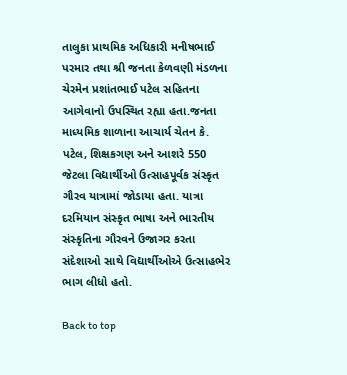તાલુકા પ્રાથમિક અધિકારી મનીષભાઈ પરમાર તથા શ્રી જનતા કેળવણી મંડળના ચેરમેન પ્રશાંતભાઈ પટેલ સહિતના આગેવાનો ઉપસ્થિત રહ્યા હતા.જનતા માધ્યમિક શાળાના આચાર્ય ચેતન કે. પટેલ, શિક્ષકગણ અને આશરે 550 જેટલા વિદ્યાર્થીઓ ઉત્સાહપૂર્વક સંસ્કૃત ગૌરવ યાત્રામાં જોડાયા હતા. યાત્રા દરમિયાન સંસ્કૃત ભાષા અને ભારતીય સંસ્કૃતિના ગૌરવને ઉજાગર કરતા સંદેશાઓ સાથે વિદ્યાર્થીઓએ ઉત્સાહભેર ભાગ લીધો હતો.

Back to top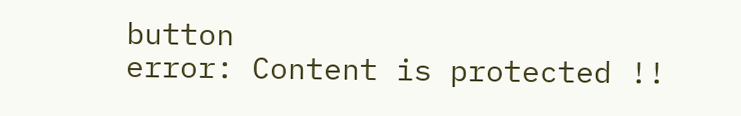button
error: Content is protected !!